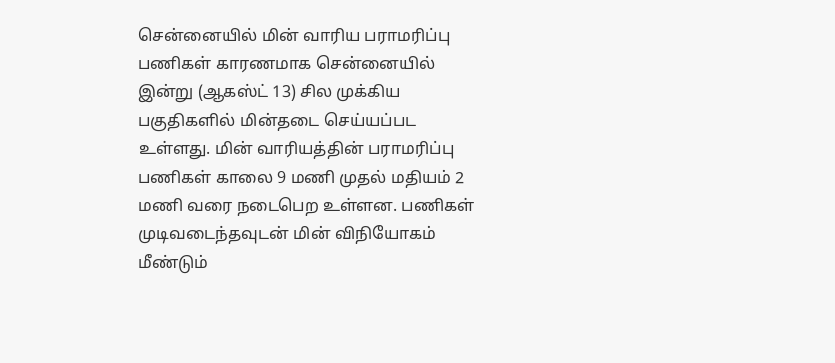சென்னையில் மின் வாரிய பராமரிப்பு பணிகள் காரணமாக சென்னையில் இன்று (ஆகஸ்ட் 13) சில முக்கிய பகுதிகளில் மின்தடை செய்யப்பட உள்ளது. மின் வாரியத்தின் பராமரிப்பு பணிகள் காலை 9 மணி முதல் மதியம் 2 மணி வரை நடைபெற உள்ளன. பணிகள் முடிவடைந்தவுடன் மின் விநியோகம் மீண்டும்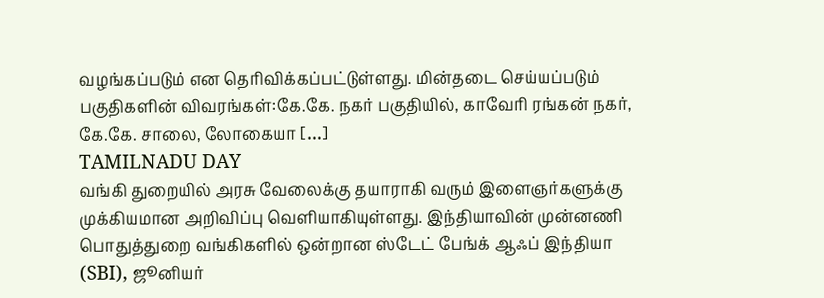வழங்கப்படும் என தெரிவிக்கப்பட்டுள்ளது. மின்தடை செய்யப்படும் பகுதிகளின் விவரங்கள்:கே.கே. நகர் பகுதியில், காவேரி ரங்கன் நகர், கே.கே. சாலை, லோகையா […]
TAMILNADU DAY
வங்கி துறையில் அரசு வேலைக்கு தயாராகி வரும் இளைஞர்களுக்கு முக்கியமான அறிவிப்பு வெளியாகியுள்ளது. இந்தியாவின் முன்னணி பொதுத்துறை வங்கிகளில் ஒன்றான ஸ்டேட் பேங்க் ஆஃப் இந்தியா (SBI), ஜூனியர்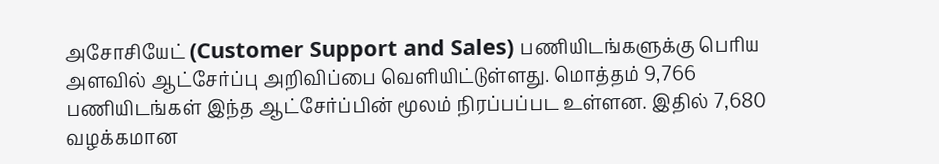அசோசியேட் (Customer Support and Sales) பணியிடங்களுக்கு பெரிய அளவில் ஆட்சேர்ப்பு அறிவிப்பை வெளியிட்டுள்ளது. மொத்தம் 9,766 பணியிடங்கள் இந்த ஆட்சேர்ப்பின் மூலம் நிரப்பப்பட உள்ளன. இதில் 7,680 வழக்கமான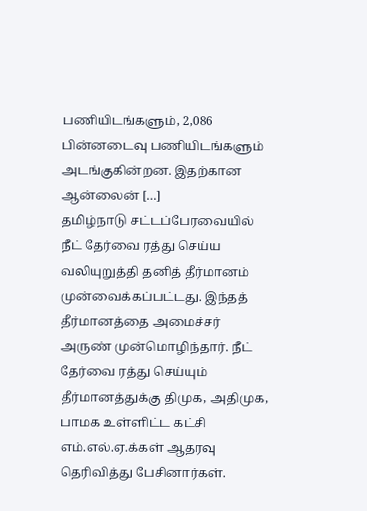பணியிடங்களும், 2,086 பின்னடைவு பணியிடங்களும் அடங்குகின்றன. இதற்கான ஆன்லைன் […]
தமிழ்நாடு சட்டப்பேரவையில் நீட் தேர்வை ரத்து செய்ய வலியுறுத்தி தனித் தீர்மானம் முன்வைக்கப்பட்டது. இந்தத் தீர்மானத்தை அமைச்சர் அருண் முன்மொழிந்தார். நீட் தேர்வை ரத்து செய்யும் தீர்மானத்துக்கு திமுக, அதிமுக, பாமக உள்ளிட்ட கட்சி எம்.எல்.ஏ.க்கள் ஆதரவு தெரிவித்து பேசினார்கள்.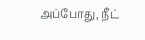அப்போது, நீட்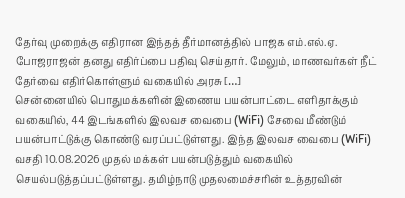தேர்வு முறைக்கு எதிரான இந்தத் தீர்மானத்தில் பாஜக எம்.எல்.ஏ. போஜராஜன் தனது எதிர்ப்பை பதிவு செய்தார். மேலும், மாணவர்கள் நீட் தேர்வை எதிர்கொள்ளும் வகையில் அரசு […]
சென்னையில் பொதுமக்களின் இணைய பயன்பாட்டை எளிதாக்கும் வகையில், 44 இடங்களில் இலவச வைபை (WiFi) சேவை மீண்டும் பயன்பாட்டுக்கு கொண்டு வரப்பட்டுள்ளது. இந்த இலவச வைபை (WiFi) வசதி 10.08.2026 முதல் மக்கள் பயன்படுத்தும் வகையில் செயல்படுத்தப்பட்டுள்ளது. தமிழ்நாடு முதலமைச்சரின் உத்தரவின்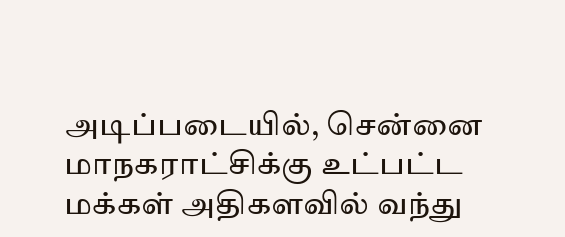அடிப்படையில், சென்னை மாநகராட்சிக்கு உட்பட்ட மக்கள் அதிகளவில் வந்து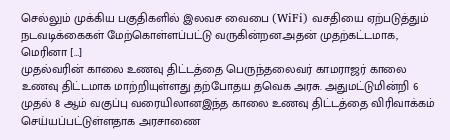செல்லும் முக்கிய பகுதிகளில் இலவச வைபை (WiFi) வசதியை ஏற்படுத்தும் நடவடிக்கைகள் மேற்கொள்ளப்பட்டு வருகின்றன.அதன் முதற்கட்டமாக, மெரினா […]
முதல்வரின் காலை உணவு திட்டத்தை பெருந்தலைவர் காமராஜர் காலை உணவு திட்டமாக மாற்றியுள்ளது தற்போதய தவெக அரசு. அதுமட்டுமின்றி 6 முதல் 8 ஆம் வகுப்பு வரையிலானஇந்த காலை உணவு திட்டத்தை விரிவாக்கம் செய்யப்பட்டுள்ளதாக அரசாணை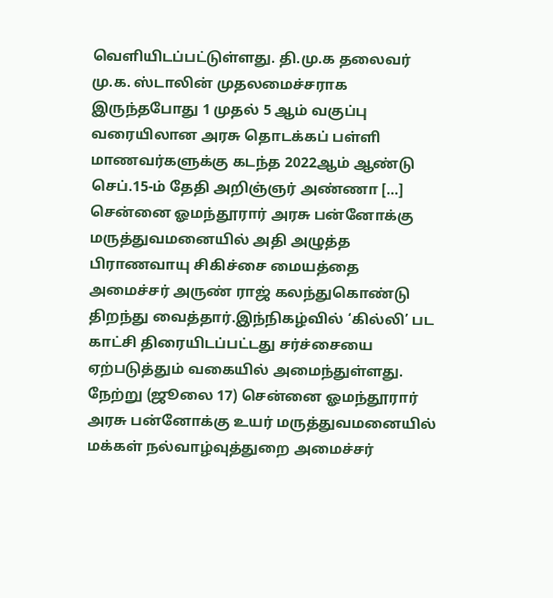வெளியிடப்பட்டுள்ளது. தி.மு.க தலைவர் மு.க. ஸ்டாலின் முதலமைச்சராக இருந்தபோது 1 முதல் 5 ஆம் வகுப்பு வரையிலான அரசு தொடக்கப் பள்ளி மாணவர்களுக்கு கடந்த 2022ஆம் ஆண்டு செப்.15-ம் தேதி அறிஞ்ஞர் அண்ணா […]
சென்னை ஓமந்தூரார் அரசு பன்னோக்கு மருத்துவமனையில் அதி அழுத்த பிராணவாயு சிகிச்சை மையத்தை அமைச்சர் அருண் ராஜ் கலந்துகொண்டு திறந்து வைத்தார்.இந்நிகழ்வில் ‘கில்லி’ பட காட்சி திரையிடப்பட்டது சர்ச்சையை ஏற்படுத்தும் வகையில் அமைந்துள்ளது. நேற்று (ஜூலை 17) சென்னை ஓமந்தூரார் அரசு பன்னோக்கு உயர் மருத்துவமனையில் மக்கள் நல்வாழ்வுத்துறை அமைச்சர்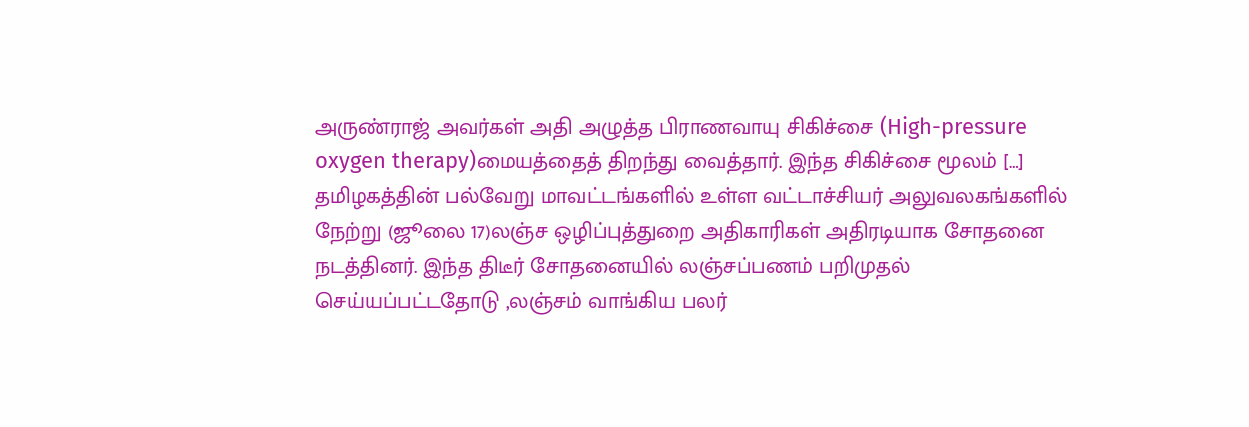அருண்ராஜ் அவர்கள் அதி அழுத்த பிராணவாயு சிகிச்சை (High-pressure oxygen therapy)மையத்தைத் திறந்து வைத்தார். இந்த சிகிச்சை மூலம் […]
தமிழகத்தின் பல்வேறு மாவட்டங்களில் உள்ள வட்டாச்சியர் அலுவலகங்களில் நேற்று (ஜூலை 17)லஞ்ச ஒழிப்புத்துறை அதிகாரிகள் அதிரடியாக சோதனை நடத்தினர். இந்த திடீர் சோதனையில் லஞ்சப்பணம் பறிமுதல் செய்யப்பட்டதோடு ,லஞ்சம் வாங்கிய பலர்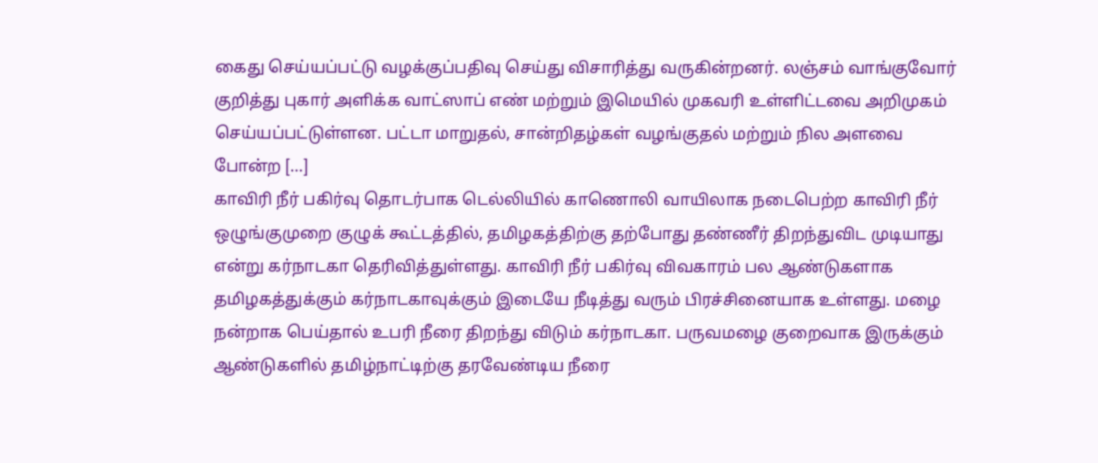கைது செய்யப்பட்டு வழக்குப்பதிவு செய்து விசாரித்து வருகின்றனர். லஞ்சம் வாங்குவோர் குறித்து புகார் அளிக்க வாட்ஸாப் எண் மற்றும் இமெயில் முகவரி உள்ளிட்டவை அறிமுகம் செய்யப்பட்டுள்ளன. பட்டா மாறுதல், சான்றிதழ்கள் வழங்குதல் மற்றும் நில அளவை போன்ற […]
காவிரி நீர் பகிர்வு தொடர்பாக டெல்லியில் காணொலி வாயிலாக நடைபெற்ற காவிரி நீர் ஒழுங்குமுறை குழுக் கூட்டத்தில், தமிழகத்திற்கு தற்போது தண்ணீர் திறந்துவிட முடியாது என்று கர்நாடகா தெரிவித்துள்ளது. காவிரி நீர் பகிர்வு விவகாரம் பல ஆண்டுகளாக தமிழகத்துக்கும் கர்நாடகாவுக்கும் இடையே நீடித்து வரும் பிரச்சினையாக உள்ளது. மழை நன்றாக பெய்தால் உபரி நீரை திறந்து விடும் கர்நாடகா. பருவமழை குறைவாக இருக்கும் ஆண்டுகளில் தமிழ்நாட்டிற்கு தரவேண்டிய நீரை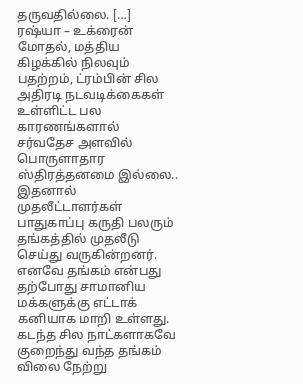தருவதில்லை. […]
ரஷ்யா – உக்ரைன் மோதல், மத்திய கிழக்கில் நிலவும் பதற்றம், ட்ரம்பின் சில அதிரடி நடவடிக்கைகள் உள்ளிட்ட பல காரணங்களால் சர்வதேச அளவில் பொருளாதார ஸ்திரத்தனமை இல்லை.. இதனால் முதலீட்டாளர்கள் பாதுகாப்பு கருதி பலரும் தங்கத்தில் முதலீடு செய்து வருகின்றனர். எனவே தங்கம் என்பது தற்போது சாமானிய மக்களுக்கு எட்டாக் கனியாக மாறி உள்ளது. கடந்த சில நாட்களாகவே குறைந்து வந்த தங்கம் விலை நேற்று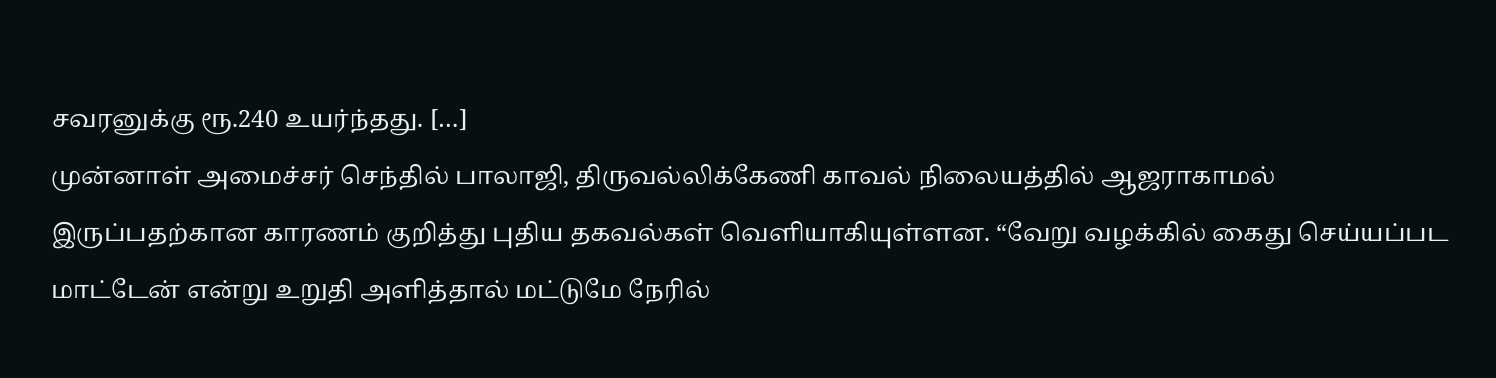சவரனுக்கு ரூ.240 உயர்ந்தது. […]
முன்னாள் அமைச்சர் செந்தில் பாலாஜி, திருவல்லிக்கேணி காவல் நிலையத்தில் ஆஜராகாமல் இருப்பதற்கான காரணம் குறித்து புதிய தகவல்கள் வெளியாகியுள்ளன. “வேறு வழக்கில் கைது செய்யப்பட மாட்டேன் என்று உறுதி அளித்தால் மட்டுமே நேரில்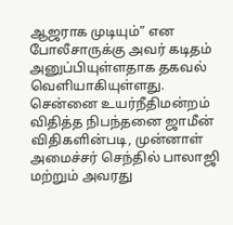ஆஜராக முடியும்” என போலீசாருக்கு அவர் கடிதம் அனுப்பியுள்ளதாக தகவல் வெளியாகியுள்ளது. சென்னை உயர்நீதிமன்றம் விதித்த நிபந்தனை ஜாமீன் விதிகளின்படி, முன்னாள் அமைச்சர் செந்தில் பாலாஜி மற்றும் அவரது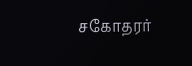சகோதரர்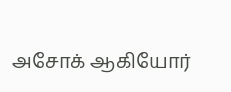அசோக் ஆகியோர்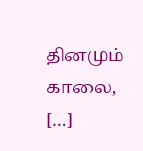தினமும் காலை, […]